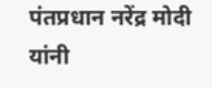पंतप्रधान नरेंद्र मोदी यांनी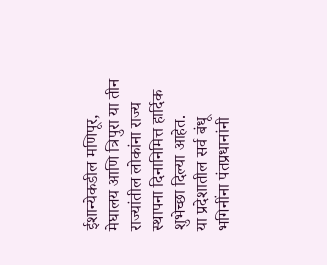ईशान्येकडील मणिपूर, मेघालय आणि त्रिपुरा या तीन राज्यांतील लोकांना राज्य स्थापना दिनानिमित्त हार्दिक शुभेच्छा दिल्या आहेत.
या प्रदेशातील सर्व बंधू भगिनींना पंतप्रधानांनी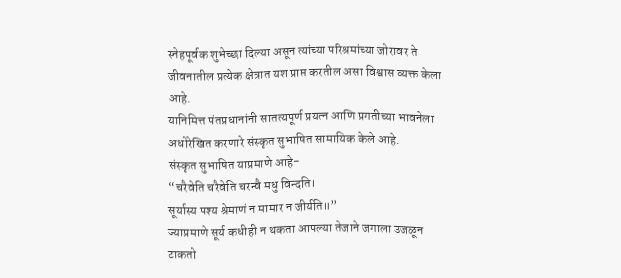स्नेहपूर्वक शुभेच्छा दिल्या असून त्यांच्या परिश्रमांच्या जोरावर ते जीवनातील प्रत्येक क्षेत्रात यश प्राप्त करतील असा विश्वास व्यक्त केला आहे.
यानिमित्त पंतप्रधानांनी सातत्यपूर्ण प्रयत्न आणि प्रगतीच्या भावनेला अधोरेखित करणारे संस्कृत सुभाषित सामायिक केले आहे.
संस्कृत सुभाषित याप्रमाणे आहे-
“चरैवेति चरैवेति चरन्वै मधु विन्दति।
सूर्यास्य पश्य श्रेमाणं न मामार न जीर्यति॥”
ज्याप्रमाणे सूर्य कधीही न थकता आपल्या तेजाने जगाला उजळून टाकतो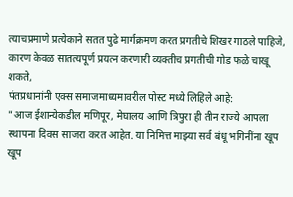त्याचप्रमाणे प्रत्येकाने सतत पुढे मार्गक्रमण करत प्रगतीचे शिखर गाठले पाहिजे, कारण केवळ सातत्यपूर्ण प्रयत्न करणारी व्यक्तीच प्रगतीची गोड फळे चाखू शकते,
पंतप्रधानांनी एक्स समाजमाध्यमावरील पोस्ट मध्ये लिहिले आहे:
"आज ईशान्येकडील मणिपूर, मेघालय आणि त्रिपुरा ही तीन राज्ये आपला स्थापना दिवस साजरा करत आहेत. या निमित्त माझ्या सर्व बंधू भगिनींना खूप खूप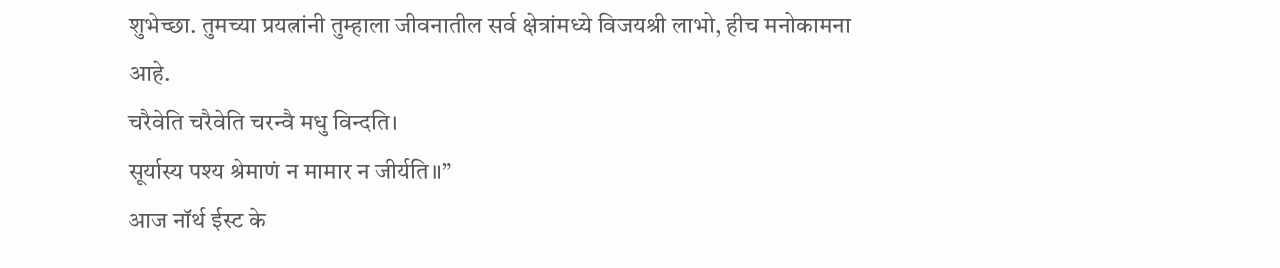शुभेच्छा. तुमच्या प्रयत्नांनी तुम्हाला जीवनातील सर्व क्षेत्रांमध्ये विजयश्री लाभो, हीच मनोकामना आहे.
चरैवेति चरैवेति चरन्वै मधु विन्दति।
सूर्यास्य पश्य श्रेमाणं न मामार न जीर्यति॥”
आज नॉर्थ ईस्ट के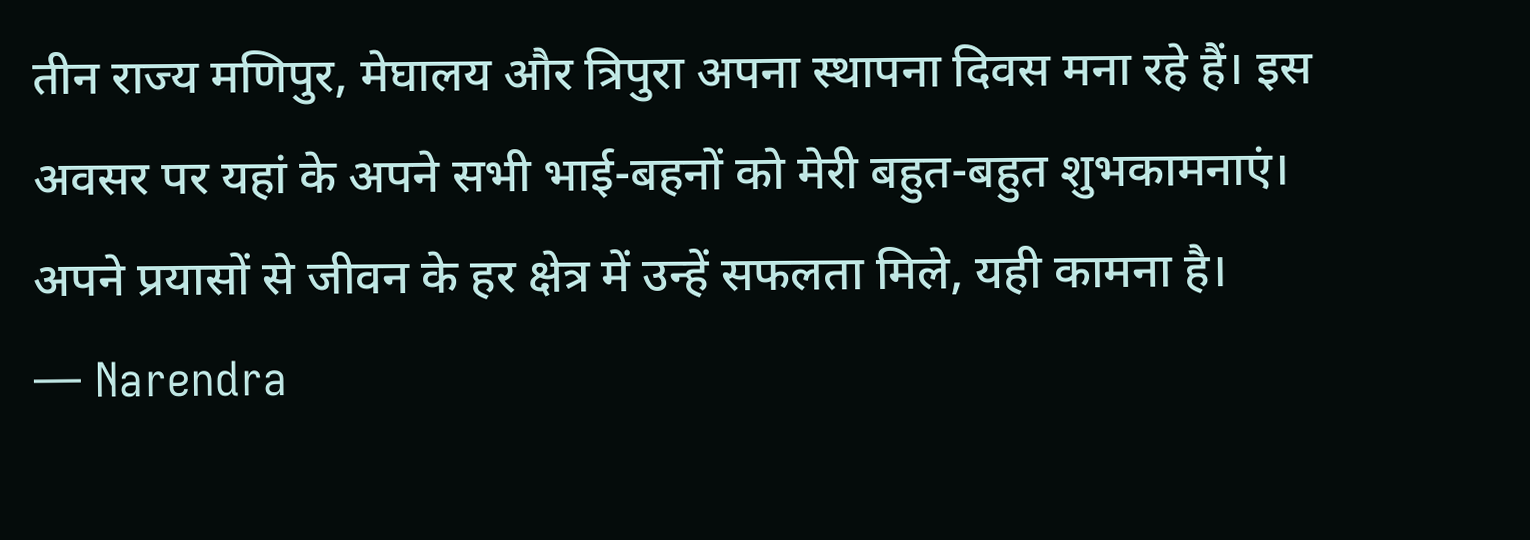तीन राज्य मणिपुर, मेघालय और त्रिपुरा अपना स्थापना दिवस मना रहे हैं। इस अवसर पर यहां के अपने सभी भाई-बहनों को मेरी बहुत-बहुत शुभकामनाएं। अपने प्रयासों से जीवन के हर क्षेत्र में उन्हें सफलता मिले, यही कामना है।
— Narendra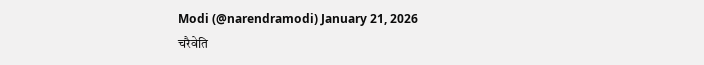Modi (@narendramodi) January 21, 2026
चरैवेति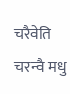चरैवेति चरन्वै मधु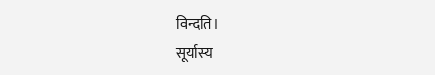विन्दति।
सूर्यास्य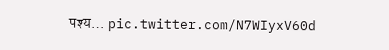पश्य… pic.twitter.com/N7WIyxV60d